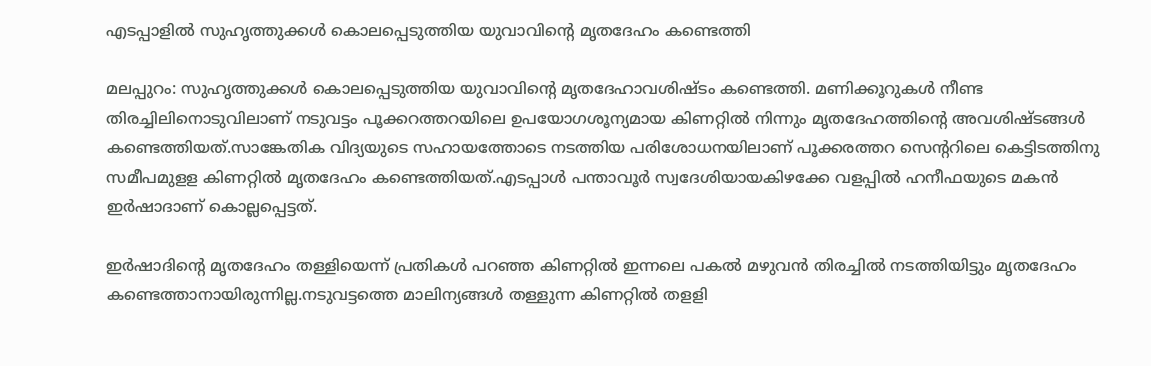എടപ്പാളില്‍ സുഹൃത്തുക്കള്‍ കൊലപ്പെടുത്തിയ യുവാവിന്റെ മൃതദേഹം കണ്ടെത്തി

മലപ്പുറം: സുഹൃത്തുക്കള്‍ കൊലപ്പെടുത്തിയ യുവാവിന്റെ മൃതദേഹാവശിഷ്ടം കണ്ടെത്തി. മണിക്കൂറുകള്‍ നീണ്ട തിരച്ചിലിനൊടുവിലാണ് നടുവട്ടം പൂക്കറത്തറയിലെ ഉപയോഗശൂന്യമായ കിണറ്റില്‍ നിന്നും മൃതദേഹത്തിന്റെ അവശിഷ്ടങ്ങള്‍ കണ്ടെത്തിയത്.സാങ്കേതിക വിദ്യയുടെ സഹായത്തോടെ നടത്തിയ പരിശോധനയിലാണ് പൂക്കരത്തറ സെന്ററിലെ കെട്ടിടത്തിനു സമീപമുളള കിണറ്റില്‍ മൃതദേഹം കണ്ടെത്തിയത്.എടപ്പാള്‍ പന്താവൂര്‍ സ്വദേശിയായകിഴക്കേ വളപ്പില്‍ ഹനീഫയുടെ മകന്‍ ഇര്‍ഷാദാണ് കൊല്ലപ്പെട്ടത്.

ഇര്‍ഷാദിന്റെ മൃതദേഹം തള്ളിയെന്ന് പ്രതികള്‍ പറഞ്ഞ കിണറ്റില്‍ ഇന്നലെ പകല്‍ മഴുവന്‍ തിരച്ചില്‍ നടത്തിയിട്ടും മൃതദേഹം കണ്ടെത്താനായിരുന്നില്ല.നടുവട്ടത്തെ മാലിന്യങ്ങള്‍ തള്ളുന്ന കിണറ്റില്‍ തളളി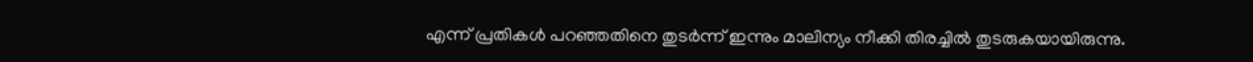എന്ന് പ്രതികള്‍ പറഞ്ഞതിനെ തുടര്‍ന്ന് ഇന്നും മാലിന്യം നീക്കി തിരച്ചില്‍ തുടരുകയായിരുന്നു.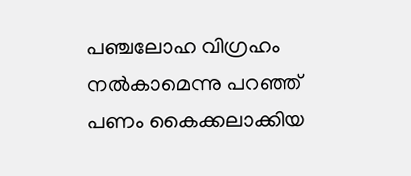പഞ്ചലോഹ വിഗ്രഹം നല്‍കാമെന്നു പറഞ്ഞ് പണം കൈക്കലാക്കിയ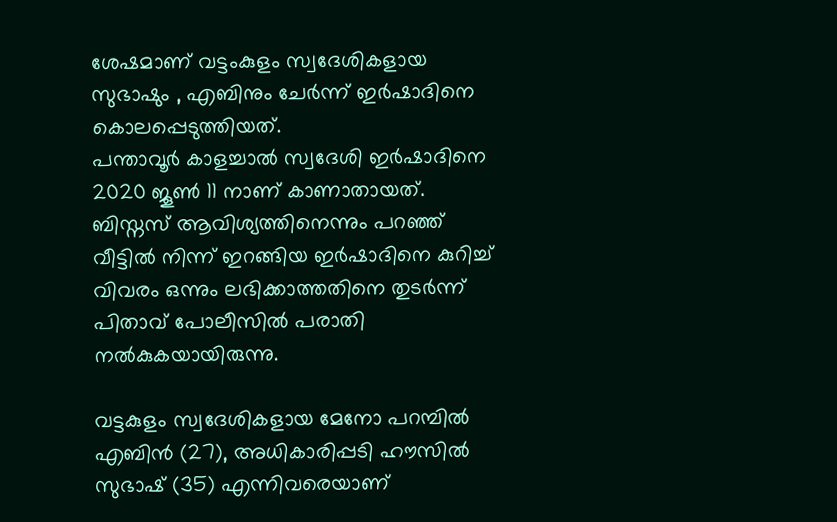ശേഷമാണ് വട്ടംകുളം സ്വദേശികളായ സുഭാഷും , എബിനും ചേര്‍ന്ന് ഇര്‍ഷാദിനെ കൊലപ്പെടുത്തിയത്.
പന്താവൂര്‍ കാളച്ചാല്‍ സ്വദേശി ഇര്‍ഷാദിനെ 2020 ജൂണ്‍ 11 നാണ് കാണാതായത്. ബിസ്നസ് ആവിശ്യത്തിനെന്നും പറഞ്ഞ് വീട്ടില്‍ നിന്ന് ഇറങ്ങിയ ഇര്‍ഷാദിനെ കുറിച്ച് വിവരം ഒന്നും ലഭിക്കാത്തതിനെ തുടര്‍ന്ന് പിതാവ് പോലീസില്‍ പരാതി നല്‍കുകയായിരുന്നു.

വട്ടകുളം സ്വദേശികളായ മേനോ പറമ്പില്‍ എബിന്‍ (27), അധികാരിപ്പടി ഹൗസില്‍ സുഭാഷ് (35) എന്നിവരെയാണ്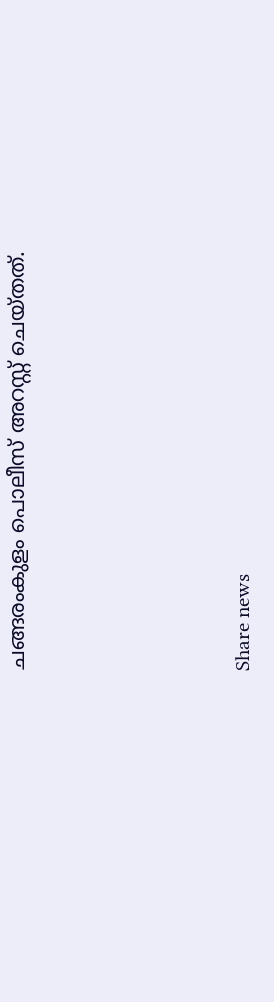ചങ്ങരംകുളം പൊലീസ് അറസ്റ്റ് ചെയ്തത്.





Share news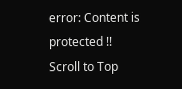error: Content is protected !!
Scroll to Top